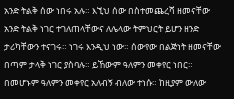አንድ ትልቅ ሰው ነበሩ አሉ። እኚህ ሰው በስተመጨረሻ ዘመናቸው አንድ ትልቅ ነገር ተገለጠላቸውና ለሌላው ትምህርት ይሆን ዘንድ ታሪካቸውን ተናገሩ። ነገሩ እንዲህ ነው። ሰውየው በልጅነት ዘመናቸው በጣም ታላቅ ነገር ያስባሉ። ይኸውም ዓለምን መቀየር ነበር። በመሆኑም ዓለምን መቀየር አለብኝ ብለው ተነሱ። ከዚያም ውለው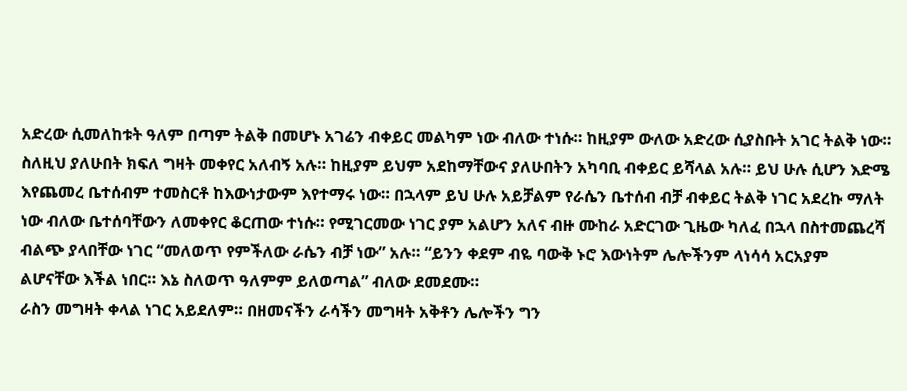አድረው ሲመለከቱት ዓለም በጣም ትልቅ በመሆኑ አገሬን ብቀይር መልካም ነው ብለው ተነሱ። ከዚያም ውለው አድረው ሲያስቡት አገር ትልቅ ነው። ስለዚህ ያለሁበት ክፍለ ግዛት መቀየር አለብኝ አሉ። ከዚያም ይህም አደከማቸውና ያለሁበትን አካባቢ ብቀይር ይሻላል አሉ። ይህ ሁሉ ሲሆን እድሜ እየጨመረ ቤተሰብም ተመስርቶ ከእውነታውም እየተማሩ ነው። በኋላም ይህ ሁሉ አይቻልም የራሴን ቤተሰብ ብቻ ብቀይር ትልቅ ነገር አደረኩ ማለት ነው ብለው ቤተሰባቸውን ለመቀየር ቆርጠው ተነሱ። የሚገርመው ነገር ያም አልሆን አለና ብዙ ሙከራ አድርገው ጊዜው ካለፈ በኋላ በስተመጨረሻ ብልጭ ያላበቸው ነገር “መለወጥ የምችለው ራሴን ብቻ ነው” አሉ። “ይንን ቀደም ብዬ ባውቅ ኑሮ እውነትም ሌሎችንም ላነሳሳ አርአያም ልሆናቸው እችል ነበር። እኔ ስለወጥ ዓለምም ይለወጣል” ብለው ደመደሙ።
ራስን መግዛት ቀላል ነገር አይደለም። በዘመናችን ራሳችን መግዛት አቅቶን ሌሎችን ግን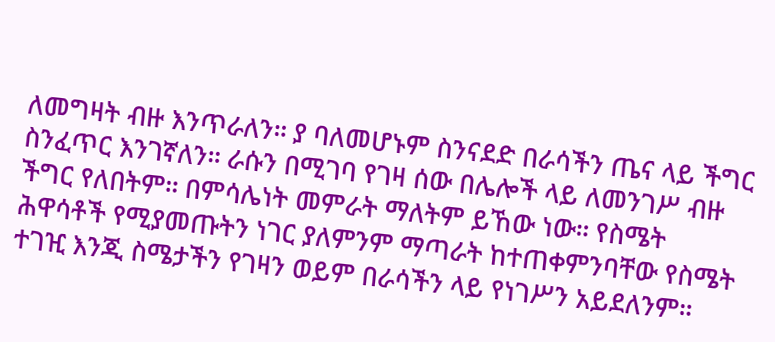ለመግዛት ብዙ እንጥራለን። ያ ባለመሆኑም ስንናደድ በራሳችን ጤና ላይ ችግር ስንፈጥር እንገኛለን። ራሱን በሚገባ የገዛ ሰው በሌሎች ላይ ለመንገሥ ብዙ ችግር የለበትም። በምሳሌነት መምራት ማለትም ይኸው ነው። የስሜት ሕዋሳቶች የሚያመጡትን ነገር ያለምንም ማጣራት ከተጠቀምንባቸው የስሜት ተገዢ እንጂ ስሜታችን የገዛን ወይም በራሳችን ላይ የነገሥን አይደለንም።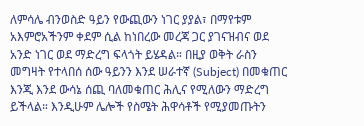ለምሳሌ ብንወስድ ዓይን የውጪውን ነገር ያያል፣ በማየቱም አእምሮአችንም ቀደም ሲል ከነበረው መረጃ ጋር ያገናዝብና ወደ አንድ ነገር ወደ ማድረግ ፍላጎት ይሄዳል። በዚያ ወቅት ራስን መግዛት የተላበሰ ሰው ዓይንን እንደ ሠራተኛ (Subject) በመቁጠር እንጂ እንደ ውሳኔ ሰጪ ባለመቁጠር ሕሊና የሚለውን ማድረግ ይችላል። እንዲሁም ሌሎች የስሜት ሕዋሳቶች የሚያመጡትን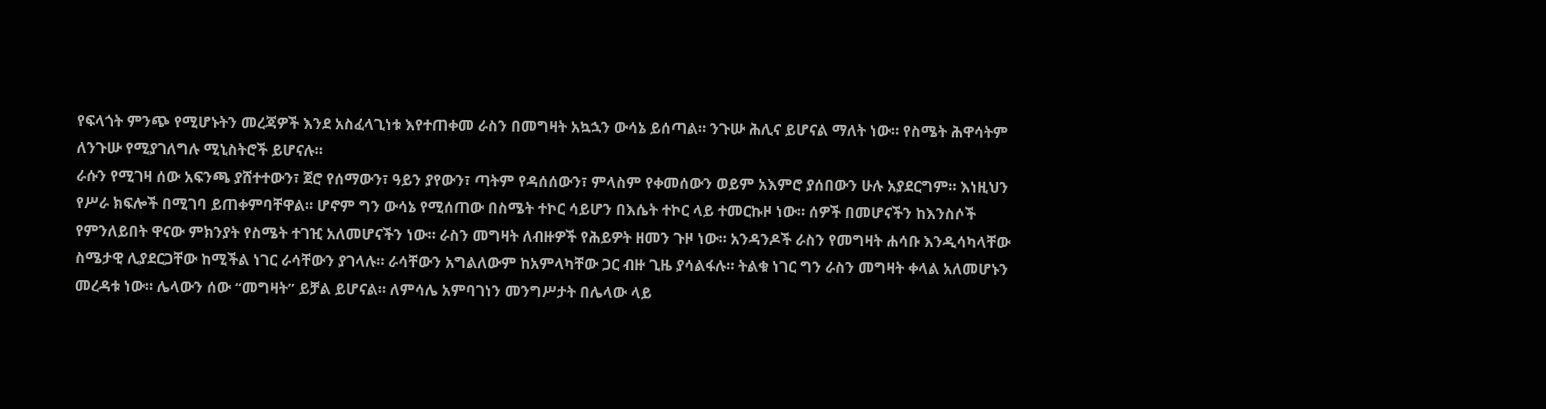የፍላጎት ምንጭ የሚሆኑትን መረጃዎች እንደ አስፈላጊነቱ እየተጠቀመ ራስን በመግዛት አኳኋን ውሳኔ ይሰጣል። ንጉሡ ሕሊና ይሆናል ማለት ነው። የስሜት ሕዋሳትም ለንጉሡ የሚያገለግሉ ሚኒስትሮች ይሆናሉ።
ራሱን የሚገዛ ሰው አፍንጫ ያሸተተውን፣ ጀሮ የሰማውን፣ ዓይን ያየውን፣ ጣትም የዳሰሰውን፣ ምላስም የቀመሰውን ወይም አእምሮ ያሰበውን ሁሉ አያደርግም። እነዚህን የሥራ ክፍሎች በሚገባ ይጠቀምባቸዋል። ሆኖም ግን ውሳኔ የሚሰጠው በስሜት ተኮር ሳይሆን በእሴት ተኮር ላይ ተመርኩዞ ነው። ሰዎች በመሆናችን ከእንስሶች የምንለይበት ዋናው ምክንያት የስሜት ተገዢ አለመሆናችን ነው። ራስን መግዛት ለብዙዎች የሕይዎት ዘመን ጉዞ ነው። አንዳንዶች ራስን የመግዛት ሐሳቡ እንዲሳካላቸው ስሜታዊ ሊያደርጋቸው ከሚችል ነገር ራሳቸውን ያገላሉ። ራሳቸውን አግልለውም ከአምላካቸው ጋር ብዙ ጊዜ ያሳልፋሉ። ትልቁ ነገር ግን ራስን መግዛት ቀላል አለመሆኑን መረዳቱ ነው። ሌላውን ሰው “መግዛት” ይቻል ይሆናል። ለምሳሌ አምባገነን መንግሥታት በሌላው ላይ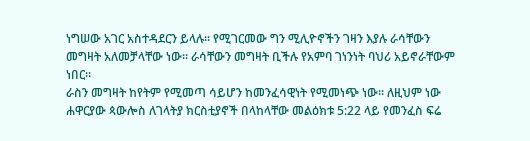ነግሠው አገር አስተዳደርን ይላሉ። የሚገርመው ግን ሚሊዮኖችን ገዛን እያሉ ራሳቸውን መግዛት አለመቻላቸው ነው። ራሳቸውን መግዛት ቢችሉ የአምባ ገነንነት ባህሪ አይኖራቸውም ነበር።
ራስን መግዛት ከየትም የሚመጣ ሳይሆን ከመንፈሳዊነት የሚመነጭ ነው። ለዚህም ነው ሐዋርያው ጳውሎስ ለገላትያ ክርስቲያኖች በላከላቸው መልዕክቱ 5:22 ላይ የመንፈስ ፍሬ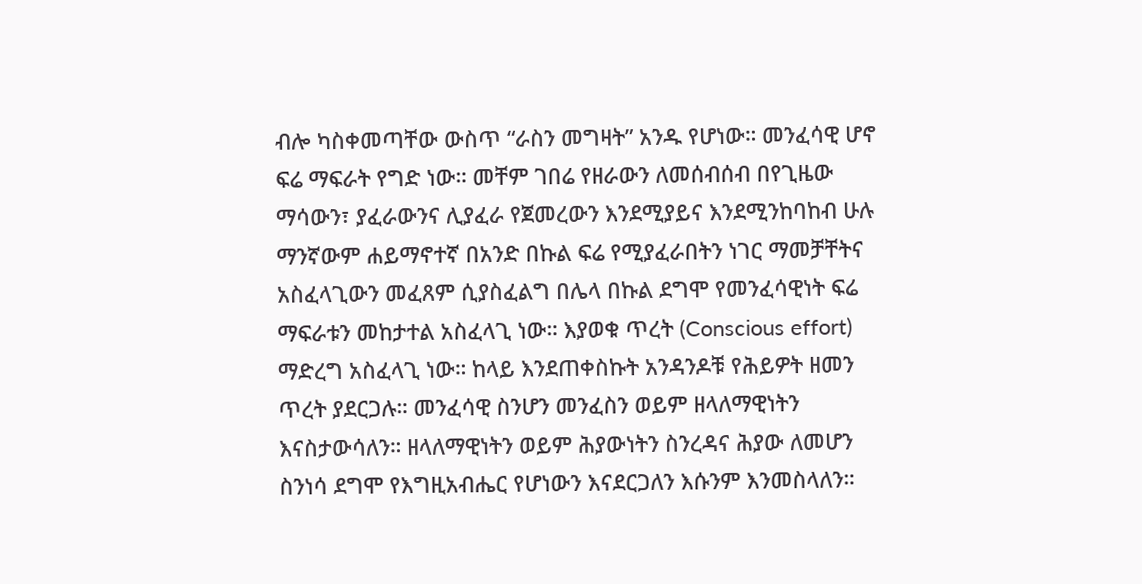ብሎ ካስቀመጣቸው ውስጥ “ራስን መግዛት” አንዱ የሆነው። መንፈሳዊ ሆኖ ፍሬ ማፍራት የግድ ነው። መቸም ገበሬ የዘራውን ለመሰብሰብ በየጊዜው ማሳውን፣ ያፈራውንና ሊያፈራ የጀመረውን እንደሚያይና እንደሚንከባከብ ሁሉ ማንኛውም ሐይማኖተኛ በአንድ በኩል ፍሬ የሚያፈራበትን ነገር ማመቻቸትና አስፈላጊውን መፈጸም ሲያስፈልግ በሌላ በኩል ደግሞ የመንፈሳዊነት ፍሬ ማፍራቱን መከታተል አስፈላጊ ነው። እያወቁ ጥረት (Conscious effort) ማድረግ አስፈላጊ ነው። ከላይ እንደጠቀስኩት አንዳንዶቹ የሕይዎት ዘመን ጥረት ያደርጋሉ። መንፈሳዊ ስንሆን መንፈስን ወይም ዘላለማዊነትን እናስታውሳለን። ዘላለማዊነትን ወይም ሕያውነትን ስንረዳና ሕያው ለመሆን ስንነሳ ደግሞ የእግዚአብሔር የሆነውን እናደርጋለን እሱንም እንመስላለን።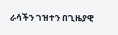ራሳችን ገዝተን በጊዜያዊ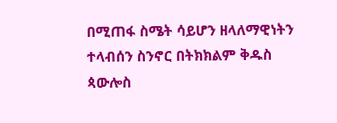በሚጠፋ ስሜት ሳይሆን ዘላለማዊነትን ተላብሰን ስንኖር በትክክልም ቅዱስ ጳውሎስ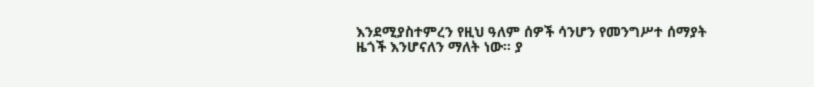እንደሚያስተምረን የዚህ ዓለም ሰዎች ሳንሆን የመንግሥተ ሰማያት ዜጎች እንሆናለን ማለት ነው። ያ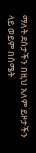ማለት ደስታችን በዚህ አለም ይዞታችን ላይ ወይም በስሜት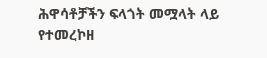ሕዋሳቶቻችን ፍላጎት መሟላት ላይ የተመረኮዘ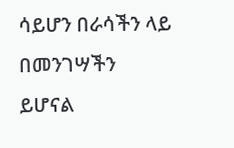ሳይሆን በራሳችን ላይ በመንገሣችን ይሆናል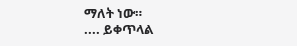ማለት ነው።
.... ይቀጥላል